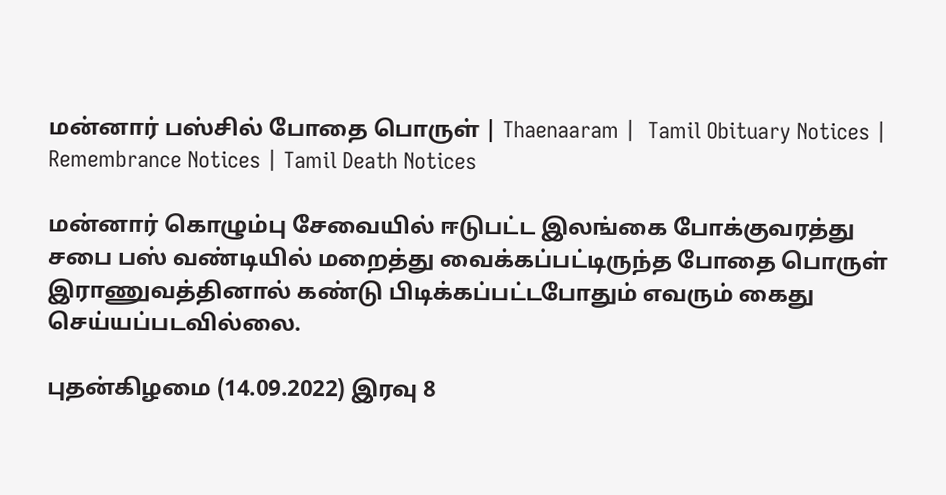மன்னார் பஸ்சில் போதை பொருள் | Thaenaaram |  Tamil Obituary Notices | Remembrance Notices | Tamil Death Notices

மன்னார் கொழும்பு சேவையில் ஈடுபட்ட இலங்கை போக்குவரத்து சபை பஸ் வண்டியில் மறைத்து வைக்கப்பட்டிருந்த போதை பொருள் இராணுவத்தினால் கண்டு பிடிக்கப்பட்டபோதும் எவரும் கைது செய்யப்படவில்லை.

புதன்கிழமை (14.09.2022) இரவு 8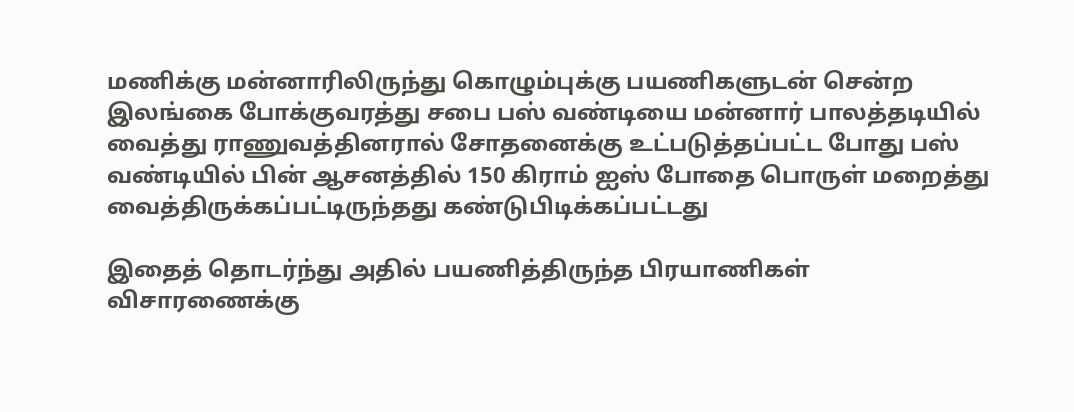மணிக்கு மன்னாரிலிருந்து கொழும்புக்கு பயணிகளுடன் சென்ற இலங்கை போக்குவரத்து சபை பஸ் வண்டியை மன்னார் பாலத்தடியில் வைத்து ராணுவத்தினரால் சோதனைக்கு உட்படுத்தப்பட்ட போது பஸ் வண்டியில் பின் ஆசனத்தில் 150 கிராம் ஐஸ் போதை பொருள் மறைத்து வைத்திருக்கப்பட்டிருந்தது கண்டுபிடிக்கப்பட்டது

இதைத் தொடர்ந்து அதில் பயணித்திருந்த பிரயாணிகள் விசாரணைக்கு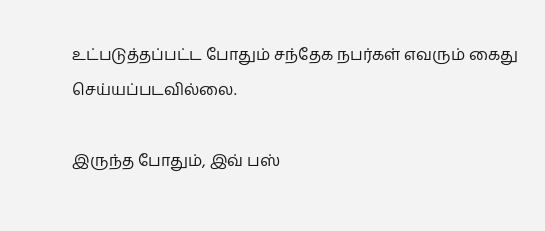உட்படுத்தப்பட்ட போதும் சந்தேக நபர்கள் எவரும் கைது செய்யப்படவில்லை.

இருந்த போதும், இவ் பஸ்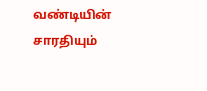வண்டியின் சாரதியும்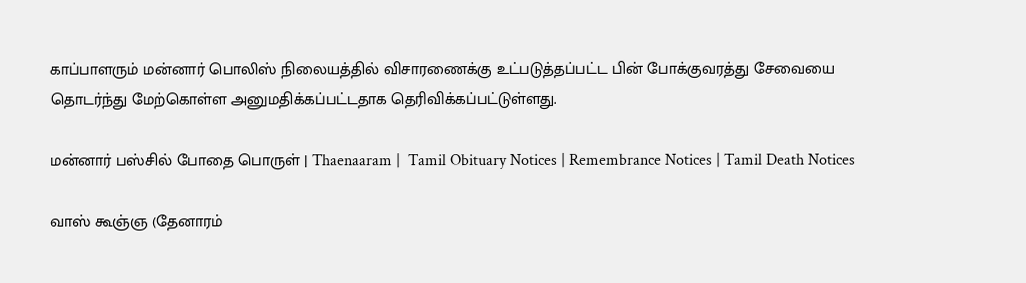காப்பாளரும் மன்னார் பொலிஸ் நிலையத்தில் விசாரணைக்கு உட்படுத்தப்பட்ட பின் போக்குவரத்து சேவையை தொடர்ந்து மேற்கொள்ள அனுமதிக்கப்பட்டதாக தெரிவிக்கப்பட்டுள்ளது.

மன்னார் பஸ்சில் போதை பொருள் | Thaenaaram |  Tamil Obituary Notices | Remembrance Notices | Tamil Death Notices

வாஸ் கூஞ்ஞ (தேனாரம்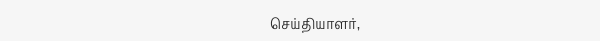செய்தியாளர்,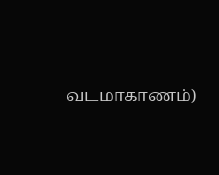வடமாகாணம்)